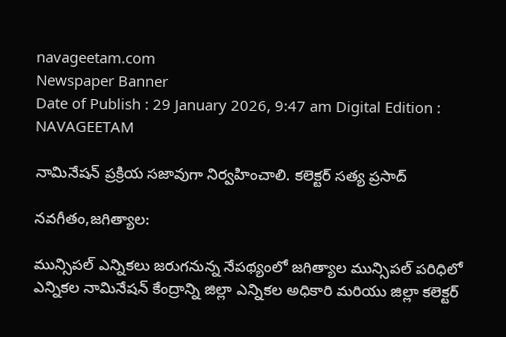navageetam.com
Newspaper Banner
Date of Publish : 29 January 2026, 9:47 am Digital Edition : NAVAGEETAM

నామినేషన్ ప్రక్రియ సజావుగా నిర్వహించాలి. కలెక్టర్ సత్య ప్రసాద్

నవగీతం,జగిత్యాల:

మున్సిపల్ ఎన్నికలు జరుగనున్న నేపథ్యంలో జగిత్యాల మున్సిపల్ పరిధిలో ఎన్నికల నామినేషన్ కేంద్రాన్ని జిల్లా ఎన్నికల అధికారి మరియు జిల్లా కలెక్టర్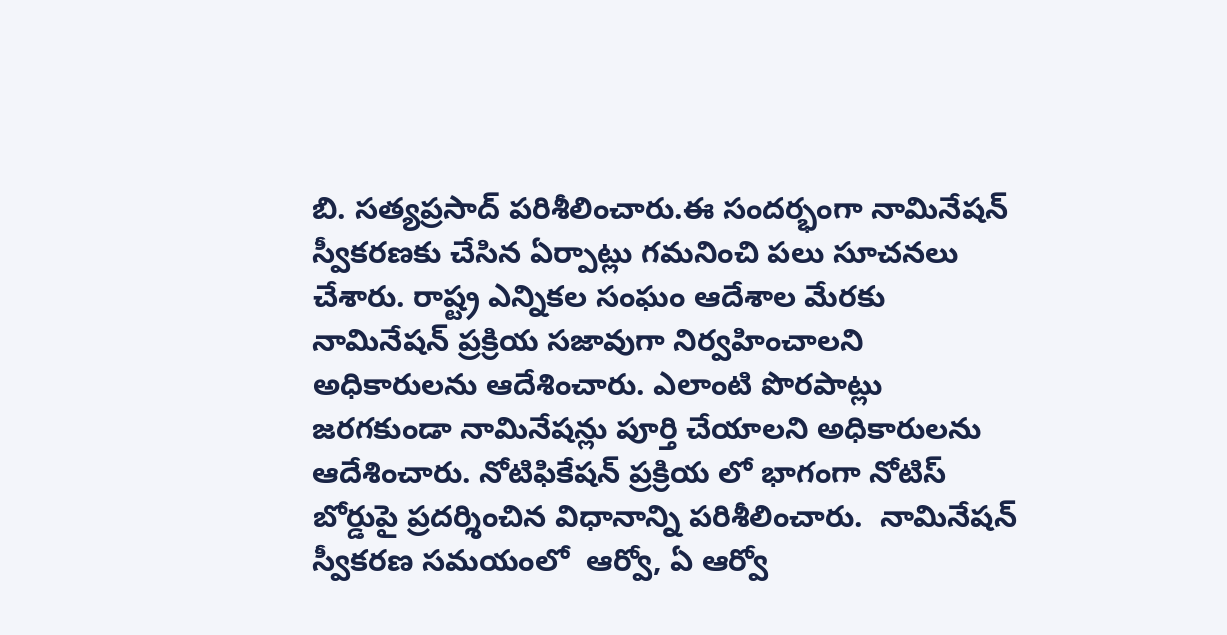బి. సత్యప్రసాద్ పరిశీలించారు.ఈ సందర్భంగా నామినేషన్ స్వీకరణకు చేసిన ఏర్పాట్లు గమనించి పలు సూచనలు చేశారు. రాష్ట్ర ఎన్నికల సంఘం ఆదేశాల మేరకు నామినేషన్ ప్రక్రియ సజావుగా నిర్వహించాలని అధికారులను ఆదేశించారు. ఎలాంటి పొరపాట్లు జరగకుండా నామినేషన్లు పూర్తి చేయాలని అధికారులను ఆదేశించారు. నోటిఫికేషన్ ప్రక్రియ లో భాగంగా నోటిస్ బోర్డుపై ప్రదర్శించిన విధానాన్ని పరిశీలించారు.  నామినేషన్ స్వీకరణ సమయంలో  ఆర్వో, ఏ ఆర్వో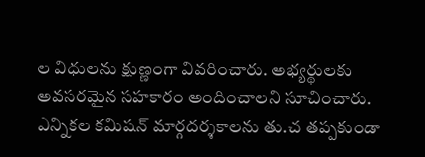ల విధులను క్షుణ్ణంగా వివరించారు. అభ్యర్థులకు అవసరమైన సహకారం అందించాలని సూచించారు. ఎన్నికల కమిషన్ మార్గదర్శకాలను తు.చ తప్పకుండా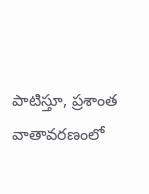పాటిస్తూ, ప్రశాంత వాతావరణంలో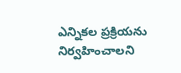ఎన్నికల ప్రక్రియను నిర్వహించాలని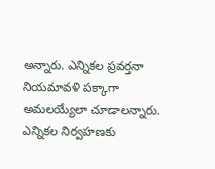అన్నారు. ఎన్నికల ప్రవర్తనా నియమావళి పక్కాగా అమలయ్యేలా చూడాలన్నారు. ఎన్నికల నిర్వహణకు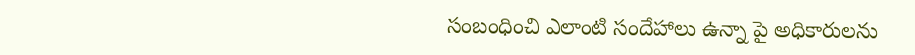సంబంధించి ఎలాంటి సందేహాలు ఉన్నా పై అధికారులను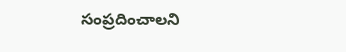సంప్రదించాలని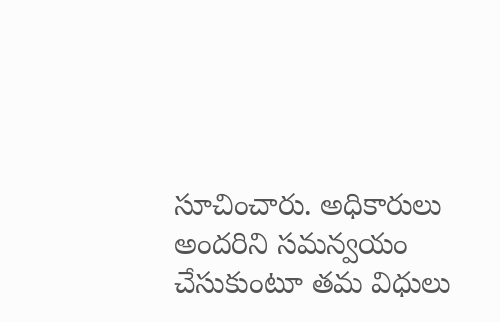సూచించారు. అధికారులు అందరిని సమన్వయం చేసుకుంటూ తమ విధులు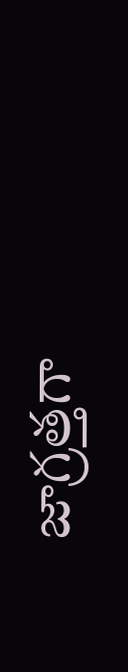జాగ్రత్తగా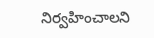నిర్వహించాలని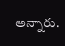అన్నారు.